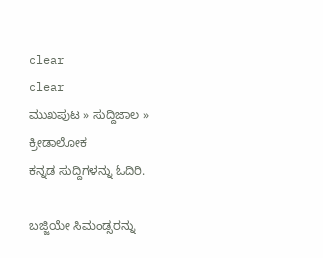clear
clear
ಮುಖಪುಟ » ಸುದ್ದಿಜಾಲ » ಕ್ರೀಡಾಲೋಕ
ಕನ್ನಡ ಸುದ್ದಿಗಳನ್ನು ಓದಿರಿ.

ಬಜ್ಜಿಯೇ ಸಿಮಂಡ್ಸರನ್ನು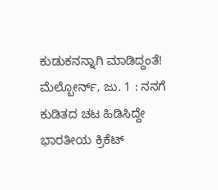ಕುಡುಕನನ್ನಾಗಿ ಮಾಡಿದ್ದಂತೆ!
ಮೆಲ್ಬೋರ್ನ್, ಜು. 1 : ನನಗೆ ಕುಡಿತದ ಚಟ ಹಿಡಿಸಿದ್ದೇ ಭಾರತೀಯ ಕ್ರಿಕೆಟ್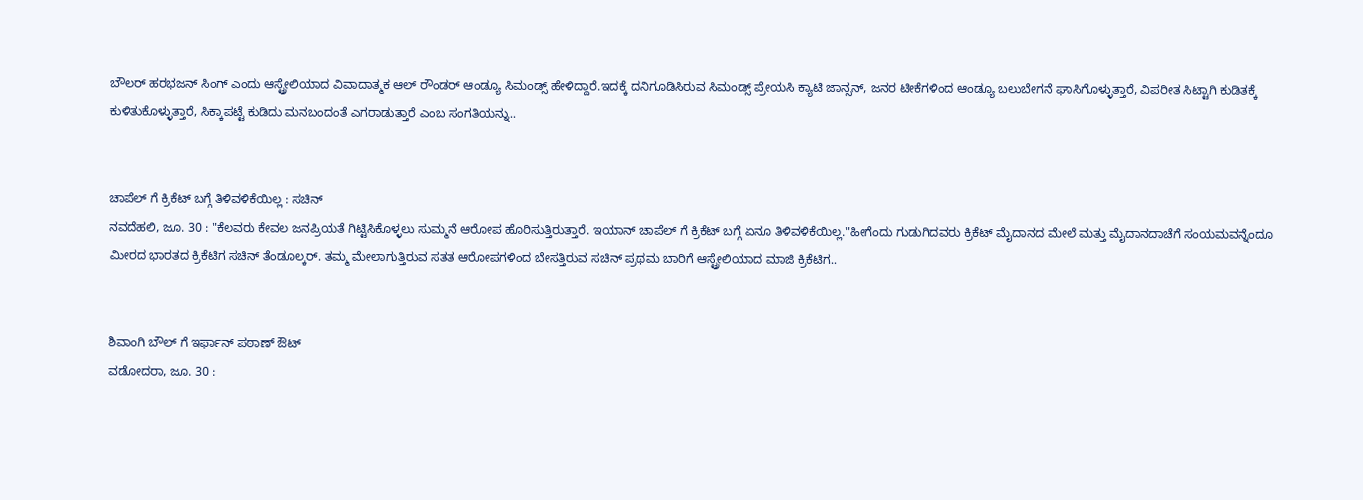ಬೌಲರ್ ಹರಭಜನ್ ಸಿಂಗ್ ಎಂದು ಆಸ್ಟ್ರೇಲಿಯಾದ ವಿವಾದಾತ್ಮಕ ಆಲ್ ರೌಂಡರ್ ಆಂಡ್ಯೂ ಸಿಮಂಡ್ಸ್ ಹೇಳಿದ್ದಾರೆ.ಇದಕ್ಕೆ ದನಿಗೂಡಿಸಿರುವ ಸಿಮಂಡ್ಸ್ ಪ್ರೇಯಸಿ ಕ್ಯಾಟಿ ಜಾನ್ಸನ್, ಜನರ ಟೀಕೆಗಳಿಂದ ಆಂಡ್ಯೂ ಬಲುಬೇಗನೆ ಘಾಸಿಗೊಳ್ಳುತ್ತಾರೆ, ವಿಪರೀತ ಸಿಟ್ಟಾಗಿ ಕುಡಿತಕ್ಕೆ ಕುಳಿತುಕೊಳ್ಳುತ್ತಾರೆ, ಸಿಕ್ಕಾಪಟ್ಟೆ ಕುಡಿದು ಮನಬಂದಂತೆ ಎಗರಾಡುತ್ತಾರೆ ಎಂಬ ಸಂಗತಿಯನ್ನು..


ಚಾಪೆಲ್ ಗೆ ಕ್ರಿಕೆಟ್ ಬಗ್ಗೆ ತಿಳಿವಳಿಕೆಯಿಲ್ಲ : ಸಚಿನ್
ನವದೆಹಲಿ, ಜೂ. 30 : "ಕೆಲವರು ಕೇವಲ ಜನಪ್ರಿಯತೆ ಗಿಟ್ಟಿಸಿಕೊಳ್ಳಲು ಸುಮ್ಮನೆ ಆರೋಪ ಹೊರಿಸುತ್ತಿರುತ್ತಾರೆ. ಇಯಾನ್ ಚಾಪೆಲ್ ಗೆ ಕ್ರಿಕೆಟ್ ಬಗ್ಗೆ ಏನೂ ತಿಳಿವಳಿಕೆಯಿಲ್ಲ."ಹೀಗೆಂದು ಗುಡುಗಿದವರು ಕ್ರಿಕೆಟ್ ಮೈದಾನದ ಮೇಲೆ ಮತ್ತು ಮೈದಾನದಾಚೆಗೆ ಸಂಯಮವನ್ನೆಂದೂ ಮೀರದ ಭಾರತದ ಕ್ರಿಕೆಟಿಗ ಸಚಿನ್ ತೆಂಡೂಲ್ಕರ್. ತಮ್ಮ ಮೇಲಾಗುತ್ತಿರುವ ಸತತ ಆರೋಪಗಳಿಂದ ಬೇಸತ್ತಿರುವ ಸಚಿನ್ ಪ್ರಥಮ ಬಾರಿಗೆ ಆಸ್ಟ್ರೇಲಿಯಾದ ಮಾಜಿ ಕ್ರಿಕೆಟಿಗ..


ಶಿವಾಂಗಿ ಬೌಲ್ ಗೆ ಇರ್ಫಾನ್ ಪಠಾಣ್ ಔಟ್
ವಡೋದರಾ, ಜೂ. 30 :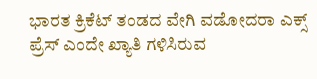ಭಾರತ ಕ್ರಿಕೆಟ್ ತಂಡದ ವೇಗಿ ವಡೋದರಾ ಎಕ್ಸ್ ಪ್ರೆಸ್ ಎಂದೇ ಖ್ಯಾತಿ ಗಳಿಸಿರುವ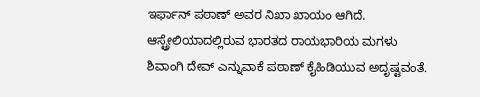ಇರ್ಫಾನ್ ಪಠಾಣ್ ಅವರ ನಿಖಾ ಖಾಯಂ ಆಗಿದೆ. ಆಸ್ಟ್ರೇಲಿಯಾದಲ್ಲಿರುವ ಭಾರತದ ರಾಯಭಾರಿಯ ಮಗಳು ಶಿವಾಂಗಿ ದೇವ್ ಎನ್ನುವಾಕೆ ಪಠಾಣ್ ಕೈಹಿಡಿಯುವ ಅದೃಷ್ಟವಂತೆ.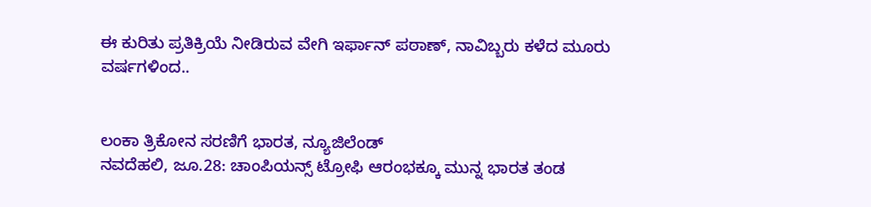ಈ ಕುರಿತು ಪ್ರತಿಕ್ರಿಯೆ ನೀಡಿರುವ ವೇಗಿ ಇರ್ಫಾನ್ ಪಠಾಣ್, ನಾವಿಬ್ಬರು ಕಳೆದ ಮೂರು ವರ್ಷಗಳಿಂದ..


ಲಂಕಾ ತ್ರಿಕೋನ ಸರಣಿಗೆ ಭಾರತ, ನ್ಯೂಜಿಲೆಂಡ್
ನವದೆಹಲಿ, ಜೂ.28: ಚಾಂಪಿಯನ್ಸ್ ಟ್ರೋಫಿ ಆರಂಭಕ್ಕೂ ಮುನ್ನ ಭಾರತ ತಂಡ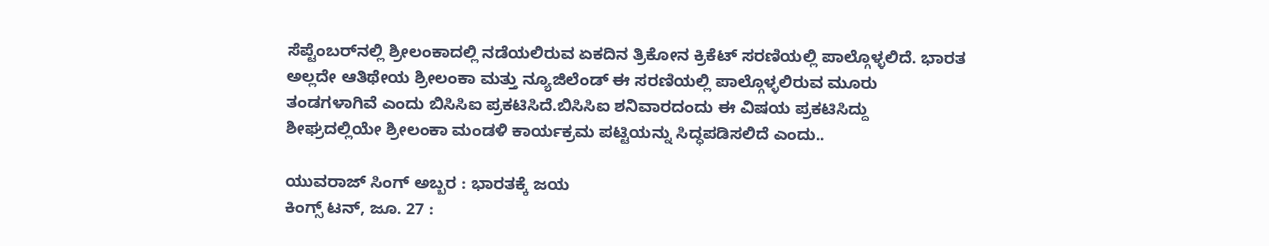ಸೆಪ್ಟೆಂಬರ್‌ನಲ್ಲಿ ಶ್ರೀಲಂಕಾದಲ್ಲಿ ನಡೆಯಲಿರುವ ಏಕದಿನ ತ್ರಿಕೋನ ಕ್ರಿಕೆಟ್ ಸರಣಿಯಲ್ಲಿ ಪಾಲ್ಗೊಳ್ಳಲಿದೆ. ಭಾರತ ಅಲ್ಲದೇ ಆತಿಥೇಯ ಶ್ರೀಲಂಕಾ ಮತ್ತು ನ್ಯೂಜಿಲೆಂಡ್ ಈ ಸರಣಿಯಲ್ಲಿ ಪಾಲ್ಗೊಳ್ಳಲಿರುವ ಮೂರು ತಂಡಗಳಾಗಿವೆ ಎಂದು ಬಿಸಿಸಿಐ ಪ್ರಕಟಿಸಿದೆ.ಬಿಸಿಸಿಐ ಶನಿವಾರದಂದು ಈ ವಿಷಯ ಪ್ರಕಟಿಸಿದ್ದು ಶೀಘ್ರದಲ್ಲಿಯೇ ಶ್ರೀಲಂಕಾ ಮಂಡಳಿ ಕಾರ್ಯಕ್ರಮ ಪಟ್ಟಿಯನ್ನು ಸಿದ್ಧಪಡಿಸಲಿದೆ ಎಂದು..

ಯುವರಾಜ್ ಸಿಂಗ್ ಅಬ್ಬರ : ಭಾರತಕ್ಕೆ ಜಯ
ಕಿಂಗ್ಸ್ ಟನ್, ಜೂ. 27 :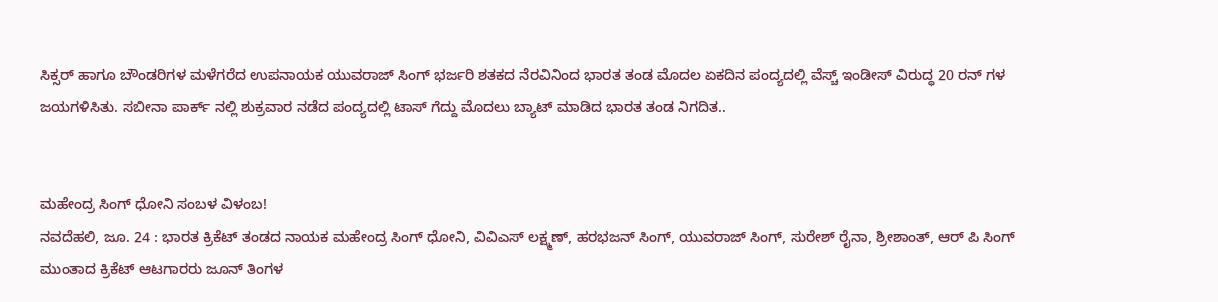ಸಿಕ್ಸರ್ ಹಾಗೂ ಬೌಂಡರಿಗಳ ಮಳೆಗರೆದ ಉಪನಾಯಕ ಯುವರಾಜ್ ಸಿಂಗ್ ಭರ್ಜರಿ ಶತಕದ ನೆರವಿನಿಂದ ಭಾರತ ತಂಡ ಮೊದಲ ಏಕದಿನ ಪಂದ್ಯದಲ್ಲಿ ವೆಸ್ಚ್ ಇಂಡೀಸ್ ವಿರುದ್ಧ 20 ರನ್ ಗಳ ಜಯಗಳಿಸಿತು. ಸಬೀನಾ ಪಾರ್ಕ್ ನಲ್ಲಿ ಶುಕ್ರವಾರ ನಡೆದ ಪಂದ್ಯದಲ್ಲಿ ಟಾಸ್ ಗೆದ್ದು ಮೊದಲು ಬ್ಯಾಟ್ ಮಾಡಿದ ಭಾರತ ತಂಡ ನಿಗದಿತ..


ಮಹೇಂದ್ರ ಸಿಂಗ್ ಧೋನಿ ಸಂಬಳ ವಿಳಂಬ!
ನವದೆಹಲಿ, ಜೂ. 24 : ಭಾರತ ಕ್ರಿಕೆಟ್ ತಂಡದ ನಾಯಕ ಮಹೇಂದ್ರ ಸಿಂಗ್ ಧೋನಿ, ವಿವಿಎಸ್ ಲಕ್ಷ್ಮಣ್, ಹರಭಜನ್ ಸಿಂಗ್, ಯುವರಾಜ್ ಸಿಂಗ್, ಸುರೇಶ್ ರೈನಾ, ಶ್ರೀಶಾಂತ್, ಆರ್ ಪಿ ಸಿಂಗ್ ಮುಂತಾದ ಕ್ರಿಕೆಟ್ ಆಟಗಾರರು ಜೂನ್ ತಿಂಗಳ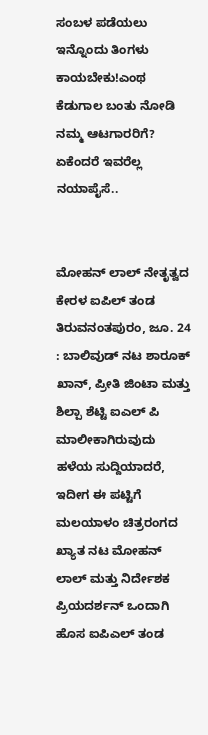ಸಂಬಳ ಪಡೆಯಲು ಇನ್ನೊಂದು ತಿಂಗಳು ಕಾಯಬೇಕು!ಎಂಥ ಕೆಡುಗಾಲ ಬಂತು ನೋಡಿ ನಮ್ಮ ಆಟಗಾರರಿಗೆ? ಏಕೆಂದರೆ ಇವರೆಲ್ಲ ನಯಾಪೈಸೆ..


ಮೋಹನ್ ಲಾಲ್ ನೇತೃತ್ವದ ಕೇರಳ ಐಪಿಲ್ ತಂಡ
ತಿರುವನಂತಪುರಂ, ಜೂ. 24 : ಬಾಲಿವುಡ್ ನಟ ಶಾರೂಕ್ ಖಾನ್, ಪ್ರೀತಿ ಜಿಂಟಾ ಮತ್ತು ಶಿಲ್ಪಾ ಶೆಟ್ಟಿ ಐಎಲ್ ಪಿ ಮಾಲೀಕಾಗಿರುವುದು ಹಳೆಯ ಸುದ್ದಿಯಾದರೆ, ಇದೀಗ ಈ ಪಟ್ಟಿಗೆ ಮಲಯಾಳಂ ಚಿತ್ರರಂಗದ ಖ್ಯಾತ ನಟ ಮೋಹನ್ ಲಾಲ್ ಮತ್ತು ನಿರ್ದೇಶಕ ಪ್ರಿಯದರ್ಶನ್ ಒಂದಾಗಿ ಹೊಸ ಐಪಿಎಲ್ ತಂಡ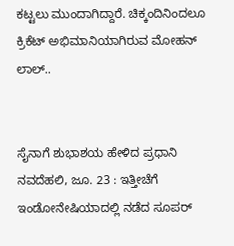ಕಟ್ಟಲು ಮುಂದಾಗಿದ್ದಾರೆ. ಚಿಕ್ಕಂದಿನಿಂದಲೂ ಕ್ರಿಕೆಟ್ ಅಭಿಮಾನಿಯಾಗಿರುವ ಮೋಹನ್ ಲಾಲ್..


ಸೈನಾಗೆ ಶುಭಾಶಯ ಹೇಳಿದ ಪ್ರಧಾನಿ
ನವದೆಹಲಿ, ಜೂ. 23 : ಇತ್ತೀಚೆಗೆ ಇಂಡೋನೇಷಿಯಾದಲ್ಲಿ ನಡೆದ ಸೂಪರ್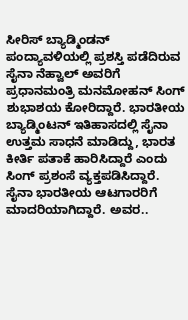ಸೀರಿಸ್ ಬ್ಯಾಡ್ಮಿಂಡನ್ ಪಂದ್ಯಾವಳಿಯಲ್ಲಿ ಪ್ರಶಸ್ತಿ ಪಡೆದಿರುವ ಸೈನಾ ನೆಹ್ವಾಲ್ ಅವರಿಗೆ ಪ್ರಧಾನಮಂತ್ರಿ ಮನಮೋಹನ್ ಸಿಂಗ್ ಶುಭಾಶಯ ಕೋರಿದ್ದಾರೆ. ಭಾರತೀಯ ಬ್ಯಾಡ್ಮಿಂಟನ್ ಇತಿಹಾಸದಲ್ಲಿ ಸೈನಾ ಉತ್ತಮ ಸಾಧನೆ ಮಾಡಿದ್ದು, ಭಾರತ ಕೀರ್ತಿ ಪತಾಕೆ ಹಾರಿಸಿದ್ದಾರೆ ಎಂದು ಸಿಂಗ್ ಪ್ರಶಂಸೆ ವ್ಯಕ್ತಪಡಿಸಿದ್ದಾರೆ. ಸೈನಾ ಭಾರತೀಯ ಆಟಗಾರರಿಗೆ ಮಾದರಿಯಾಗಿದ್ದಾರೆ. ಅವರ..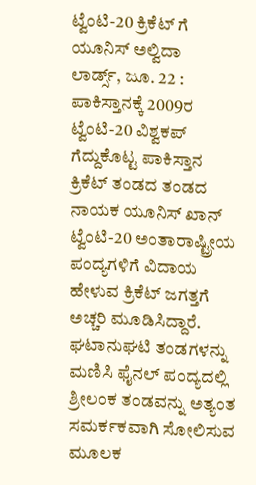ಟ್ವೆಂಟಿ-20 ಕ್ರಿಕೆಟ್ ಗೆ ಯೂನಿಸ್ ಅಲ್ವಿದಾ
ಲಾರ್ಡ್ಸ್, ಜೂ. 22 : ಪಾಕಿಸ್ತಾನಕ್ಕೆ 2009ರ ಟ್ವೆಂಟಿ-20 ವಿಶ್ವಕಪ್ ಗೆದ್ದುಕೊಟ್ಟ ಪಾಕಿಸ್ತಾನ ಕ್ರಿಕೆಟ್ ತಂಡದ ತಂಡದ ನಾಯಕ ಯೂನಿಸ್ ಖಾನ್ ಟ್ವೆಂಟಿ-20 ಅಂತಾರಾಷ್ಟ್ರೀಯ ಪಂದ್ಯಗಳಿಗೆ ವಿದಾಯ ಹೇಳುವ ಕ್ರಿಕೆಟ್ ಜಗತ್ತಗೆ ಅಚ್ಚರಿ ಮೂಡಿಸಿದ್ದಾರೆ. ಘಟಾನುಘಟಿ ತಂಡಗಳನ್ನು ಮಣಿಸಿ ಫೈನಲ್ ಪಂದ್ಯದಲ್ಲಿ ಶ್ರೀಲಂಕ ತಂಡವನ್ನು ಅತ್ಯಂತ ಸಮರ್ಕಕವಾಗಿ ಸೋಲಿಸುವ ಮೂಲಕ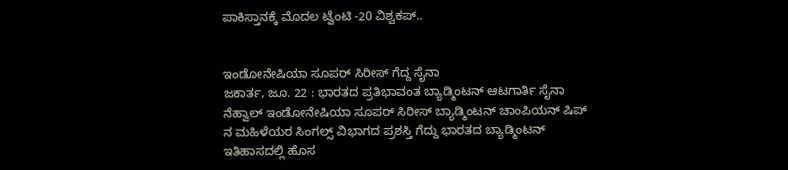ಪಾಕಿಸ್ತಾನಕ್ಕೆ ಮೊದಲ ಟ್ವೆಂಟಿ -20 ವಿಶ್ವಕಪ್..


ಇಂಡೋನೇಷಿಯಾ ಸೂಪರ್ ಸಿರೀಸ್ ಗೆದ್ದ ಸೈನಾ
ಜಕಾರ್ತ, ಜೂ. 22 : ಭಾರತದ ಪ್ರತಿಭಾವಂತ ಬ್ಯಾಡ್ಮಿಂಟನ್ ಆಟಗಾರ್ತಿ ಸೈನಾ ನೆಹ್ವಾಲ್ ಇಂಡೋನೇಷಿಯಾ ಸೂಪರ್ ಸಿರೀಸ್ ಬ್ಯಾಡ್ಮಿಂಟನ್ ಚಾಂಪಿಯನ್ ಷಿಪ್ ನ ಮಹಿಳೆಯರ ಸಿಂಗಲ್ಸ್ ವಿಭಾಗದ ಪ್ರಶಸ್ತಿ ಗೆದ್ದು ಭಾರತದ ಬ್ಯಾಡ್ಮಿಂಟನ್ ಇತಿಹಾಸದಲ್ಲಿ ಹೊಸ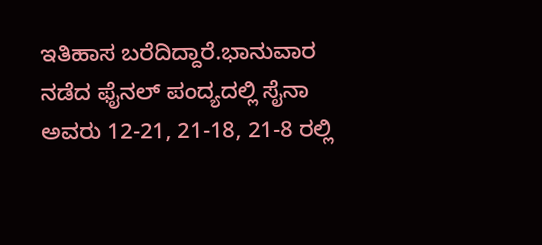ಇತಿಹಾಸ ಬರೆದಿದ್ದಾರೆ.ಭಾನುವಾರ ನಡೆದ ಫೈನಲ್ ಪಂದ್ಯದಲ್ಲಿ ಸೈನಾ ಅವರು 12-21, 21-18, 21-8 ರಲ್ಲಿ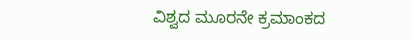ವಿಶ್ವದ ಮೂರನೇ ಕ್ರಮಾಂಕದ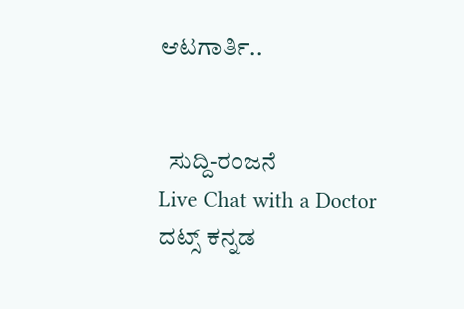ಆಟಗಾರ್ತಿ..


  ಸುದ್ದಿ-ರಂಜನೆ
Live Chat with a Doctor
ದಟ್ಸ್ ಕನ್ನಡ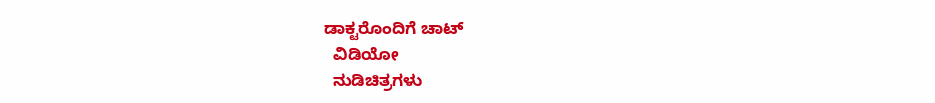ಡಾಕ್ಟರೊಂದಿಗೆ ಚಾಟ್
  ವಿಡಿಯೋ
  ನುಡಿಚಿತ್ರಗಳು